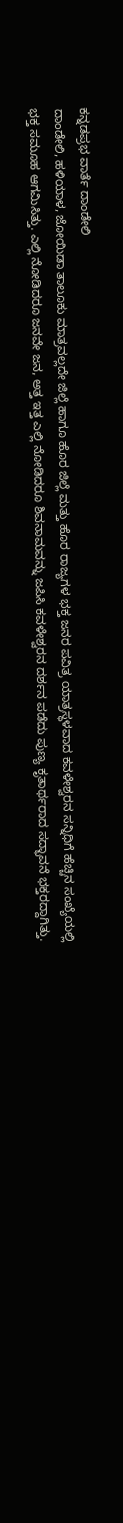ಕನ್ನಡಪ್ರಭ ವಾರ್ತೆ ದಾಂಡೇಲಿ
ದಾಂಡೇಲಿ, ಹಳಿಯಾಳ, ಜೋಯಿಡಾ ತಾಲೂಕು ಮಾತ್ರವಲ್ಲದೇ ಜಿಲ್ಲೆ ಹಾಗೂ ಹೊರ ಜಿಲ್ಲೆ ಮತ್ತು ಹೊರ ರಾಜ್ಯಗಳ ಭಕ್ತ ಜನರ ಪವಿತ್ರ ಯಾತ್ರಸ್ಥಳವಾದ ಕವಳೇಶ್ವರನ ಸನ್ನಿಧಿಗೆ ಹೆಚ್ಚಿನ ಸಂಖ್ಯೆಯಲ್ಲಿ ಭಕ್ತ ಸಮೂಹ ಆಗಮಿಸಿತ್ತು. ಎಲ್ಲಿ ನೋಡಿದರೂ ಜನವೇ ಜನ, ಅತ್ತ ಇತ್ತ ಎಲ್ಲಿ ನೋಡಿದರೂ ಶಿವನಾಮವನ್ನು ಜಪಿಸಿ ಕವಳೇಶ್ವರನ ದರ್ಶನ ಪಡೆದು ಪುಣ್ಯ ಕೃತಾರ್ಥರಾದ ಸದ್ಭಾವನೆ ಭಕ್ತರದ್ದಾಗಿತ್ತು.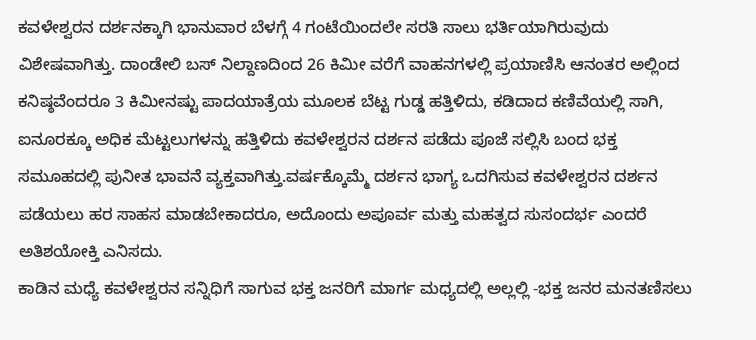ಕವಳೇಶ್ವರನ ದರ್ಶನಕ್ಕಾಗಿ ಭಾನುವಾರ ಬೆಳಗ್ಗೆ 4 ಗಂಟೆಯಿಂದಲೇ ಸರತಿ ಸಾಲು ಭರ್ತಿಯಾಗಿರುವುದು ವಿಶೇಷವಾಗಿತ್ತು. ದಾಂಡೇಲಿ ಬಸ್ ನಿಲ್ದಾಣದಿಂದ 26 ಕಿಮೀ ವರೆಗೆ ವಾಹನಗಳಲ್ಲಿ ಪ್ರಯಾಣಿಸಿ ಆನಂತರ ಅಲ್ಲಿಂದ ಕನಿಷ್ಠವೆಂದರೂ 3 ಕಿಮೀನಷ್ಟು ಪಾದಯಾತ್ರೆಯ ಮೂಲಕ ಬೆಟ್ಟ ಗುಡ್ಡ ಹತ್ತಿಳಿದು, ಕಡಿದಾದ ಕಣಿವೆಯಲ್ಲಿ ಸಾಗಿ, ಐನೂರಕ್ಕೂ ಅಧಿಕ ಮೆಟ್ಟಲುಗಳನ್ನು ಹತ್ತಿಳಿದು ಕವಳೇಶ್ವರನ ದರ್ಶನ ಪಡೆದು ಪೂಜೆ ಸಲ್ಲಿಸಿ ಬಂದ ಭಕ್ತ ಸಮೂಹದಲ್ಲಿ ಪುನೀತ ಭಾವನೆ ವ್ಯಕ್ತವಾಗಿತ್ತು.ವರ್ಷಕ್ಕೊಮ್ಮೆ ದರ್ಶನ ಭಾಗ್ಯ ಒದಗಿಸುವ ಕವಳೇಶ್ವರನ ದರ್ಶನ ಪಡೆಯಲು ಹರ ಸಾಹಸ ಮಾಡಬೇಕಾದರೂ, ಅದೊಂದು ಅಪೂರ್ವ ಮತ್ತು ಮಹತ್ವದ ಸುಸಂದರ್ಭ ಎಂದರೆ ಅತಿಶಯೋಕ್ತಿ ಎನಿಸದು.
ಕಾಡಿನ ಮಧ್ಯೆ ಕವಳೇಶ್ವರನ ಸನ್ನಿಧಿಗೆ ಸಾಗುವ ಭಕ್ತ ಜನರಿಗೆ ಮಾರ್ಗ ಮಧ್ಯದಲ್ಲಿ ಅಲ್ಲಲ್ಲಿ -ಭಕ್ತ ಜನರ ಮನತಣಿಸಲು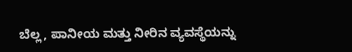ಬೆಲ್ಲ, ಪಾನೀಯ ಮತ್ತು ನೀರಿನ ವ್ಯವಸ್ಥೆಯನ್ನು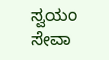ಸ್ವಯಂ ಸೇವಾ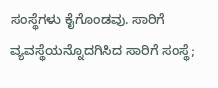ಸಂಸ್ಥೆಗಳು ಕೈಗೊಂಡವು. ಸಾರಿಗೆ ವ್ಯವಸ್ಥೆಯನ್ನೊದಗಿಸಿದ ಸಾರಿಗೆ ಸಂಸ್ಥೆ;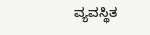ವ್ಯವಸ್ಥಿತ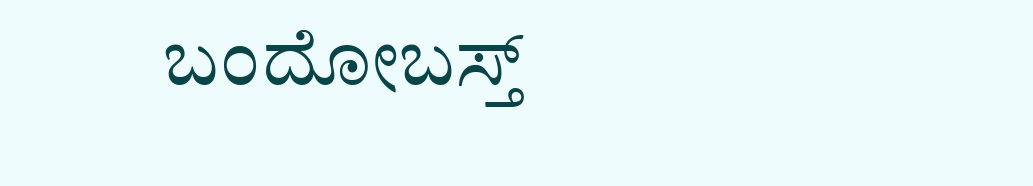ಬಂದೋಬಸ್ತ್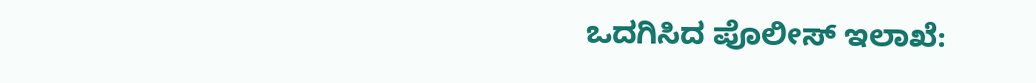ಒದಗಿಸಿದ ಪೊಲೀಸ್ ಇಲಾಖೆ: